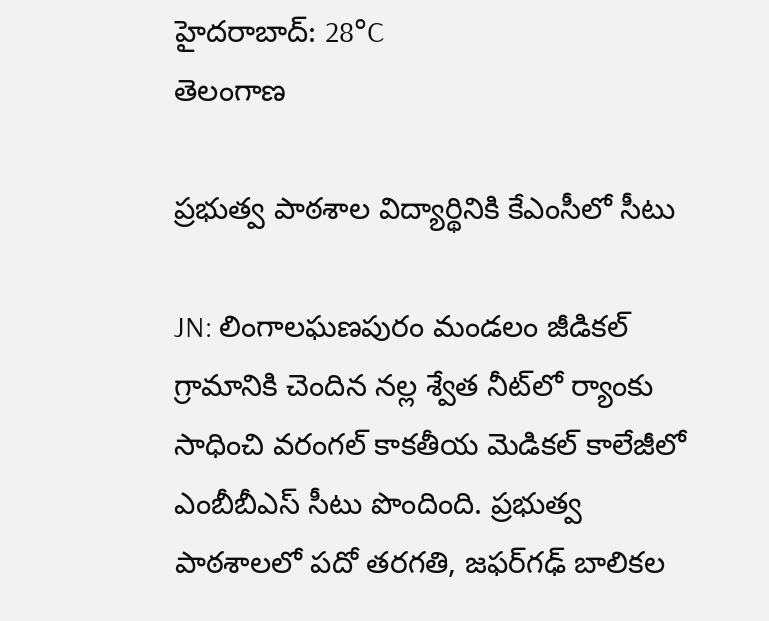హైదరాబాద్: 28°C
తెలంగాణ

ప్రభుత్వ పాఠశాల విద్యార్థినికి కేఎంసీలో సీటు

JN: లింగాలఘణపురం మండలం జీడికల్ గ్రామానికి చెందిన నల్ల శ్వేత నీట్‌లో ర్యాంకు సాధించి వరంగల్ కాకతీయ మెడికల్ కాలేజీలో ఎంబీబీఎస్ సీటు పొందింది. ప్రభుత్వ పాఠశాలలో పదో తరగతి, జఫర్‌గఢ్ బాలికల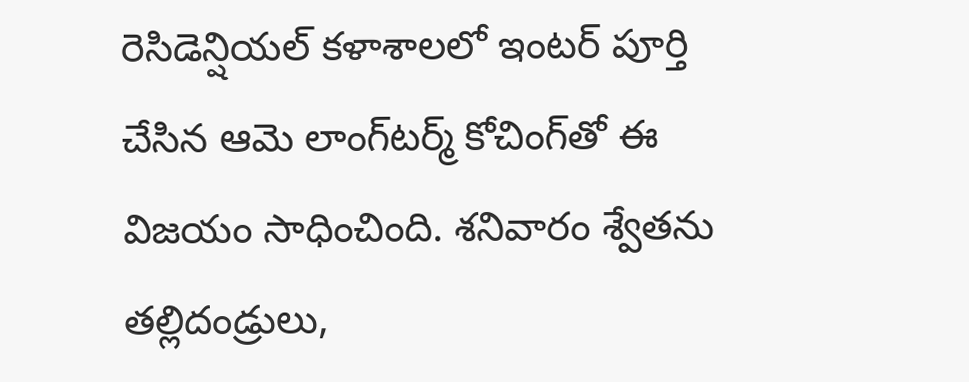రెసిడెన్షియల్ కళాశాలలో ఇంటర్ పూర్తి చేసిన ఆమె లాంగ్‌టర్మ్ కోచింగ్‌తో ఈ విజయం సాధించింది. శనివారం శ్వేతను తల్లిదండ్రులు,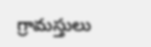గ్రామస్తులు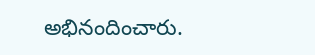అభినందించారు.